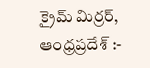క్రైమ్ మిర్రర్, ఆంధ్రప్రదేశ్ :-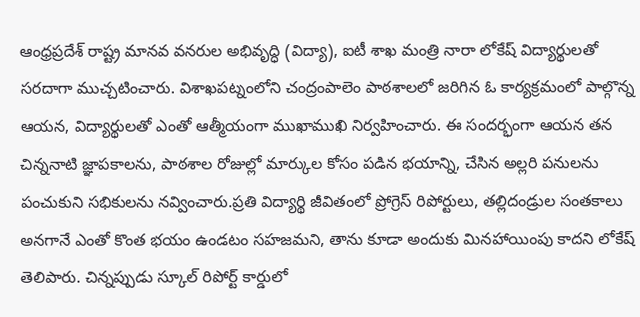ఆంధ్రప్రదేశ్ రాష్ట్ర మానవ వనరుల అభివృద్ధి (విద్యా), ఐటీ శాఖ మంత్రి నారా లోకేష్ విద్యార్థులతో సరదాగా ముచ్చటించారు. విశాఖపట్నంలోని చంద్రంపాలెం పాఠశాలలో జరిగిన ఓ కార్యక్రమంలో పాల్గొన్న ఆయన, విద్యార్థులతో ఎంతో ఆత్మీయంగా ముఖాముఖి నిర్వహించారు. ఈ సందర్భంగా ఆయన తన చిన్ననాటి జ్ఞాపకాలను, పాఠశాల రోజుల్లో మార్కుల కోసం పడిన భయాన్ని, చేసిన అల్లరి పనులను పంచుకుని సభికులను నవ్వించారు.ప్రతి విద్యార్థి జీవితంలో ప్రోగ్రెస్ రిపోర్టులు, తల్లిదండ్రుల సంతకాలు అనగానే ఎంతో కొంత భయం ఉండటం సహజమని, తాను కూడా అందుకు మినహాయింపు కాదని లోకేష్ తెలిపారు. చిన్నప్పుడు స్కూల్ రిపోర్ట్ కార్డులో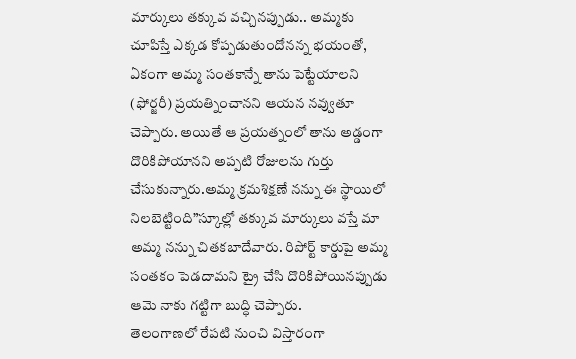మార్కులు తక్కువ వచ్చినప్పుడు.. అమ్మకు చూపిస్తే ఎక్కడ కోప్పడుతుందోనన్న భయంతో, ఏకంగా అమ్మ సంతకాన్నే తాను పెట్టేయాలని (ఫోర్జరీ) ప్రయత్నించానని ఆయన నవ్వుతూ చెప్పారు. అయితే ఆ ప్రయత్నంలో తాను అడ్డంగా దొరికిపోయానని అప్పటి రోజులను గుర్తు చేసుకున్నారు.అమ్మ క్రమశిక్షణే నన్ను ఈ స్థాయిలో నిలబెట్టింది”స్కూల్లో తక్కువ మార్కులు వస్తే మా అమ్మ నన్ను చితకబాదేవారు. రిపోర్ట్ కార్డుపై అమ్మ సంతకం పెడదామని ట్రై చేసి దొరికిపోయినప్పుడు ఆమె నాకు గట్టిగా బుద్ధి చెప్పారు.
తెలంగాణలో రేపటి నుంచి విస్తారంగా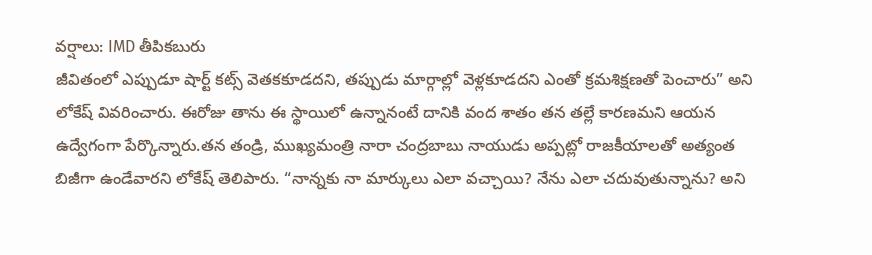వర్షాలు: IMD తీపికబురు
జీవితంలో ఎప్పుడూ షార్ట్ కట్స్ వెతకకూడదని, తప్పుడు మార్గాల్లో వెళ్లకూడదని ఎంతో క్రమశిక్షణతో పెంచారు” అని లోకేష్ వివరించారు. ఈరోజు తాను ఈ స్థాయిలో ఉన్నానంటే దానికి వంద శాతం తన తల్లే కారణమని ఆయన ఉద్వేగంగా పేర్కొన్నారు.తన తండ్రి, ముఖ్యమంత్రి నారా చంద్రబాబు నాయుడు అప్పట్లో రాజకీయాలతో అత్యంత బిజీగా ఉండేవారని లోకేష్ తెలిపారు. “నాన్నకు నా మార్కులు ఎలా వచ్చాయి? నేను ఎలా చదువుతున్నాను? అని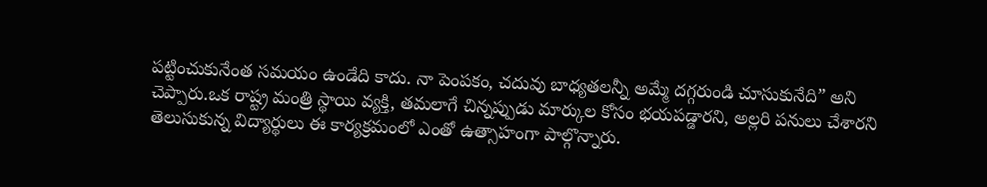పట్టించుకునేంత సమయం ఉండేది కాదు. నా పెంపకం, చదువు బాధ్యతలన్నీ అమ్మే దగ్గరుండి చూసుకునేది” అని చెప్పారు.ఒక రాష్ట్ర మంత్రి స్థాయి వ్యక్తి, తమలాగే చిన్నప్పుడు మార్కుల కోసం భయపడ్డారని, అల్లరి పనులు చేశారని తెలుసుకున్న విద్యార్థులు ఈ కార్యక్రమంలో ఎంతో ఉత్సాహంగా పాల్గొన్నారు.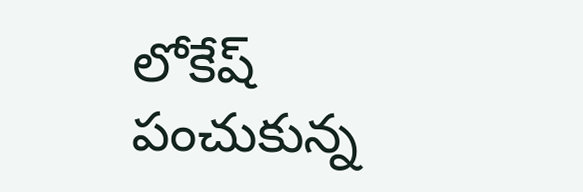లోకేష్ పంచుకున్న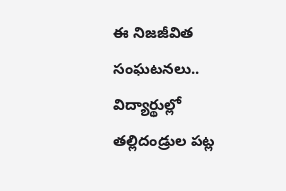ఈ నిజజీవిత సంఘటనలు.. విద్యార్థుల్లో తల్లిదండ్రుల పట్ల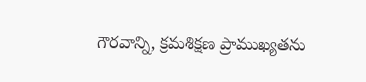గౌరవాన్ని, క్రమశిక్షణ ప్రాముఖ్యతను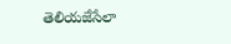తెలియజేసేలా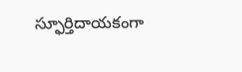స్ఫూర్తిదాయకంగా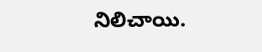నిలిచాయి.